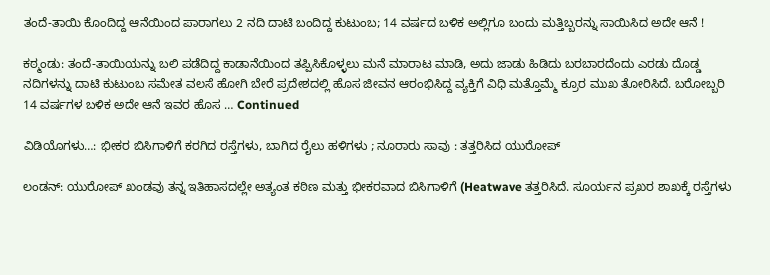ತಂದೆ-ತಾಯಿ ಕೊಂದಿದ್ದ ಆನೆಯಿಂದ ಪಾರಾಗಲು 2 ನದಿ ದಾಟಿ ಬಂದಿದ್ದ ಕುಟುಂಬ; 14 ವರ್ಷದ ಬಳಿಕ ಅಲ್ಲಿಗೂ ಬಂದು ಮತ್ತಿಬ್ಬರನ್ನು ಸಾಯಿಸಿದ ಅದೇ ಆನೆ !

ಕಠ್ಮಂಡು: ತಂದೆ-ತಾಯಿಯನ್ನು ಬಲಿ ಪಡೆದಿದ್ದ ಕಾಡಾನೆಯಿಂದ ತಪ್ಪಿಸಿಕೊಳ್ಳಲು ಮನೆ ಮಾರಾಟ ಮಾಡಿ, ಅದು ಜಾಡು ಹಿಡಿದು ಬರಬಾರದೆಂದು ಎರಡು ದೊಡ್ಡ ನದಿಗಳನ್ನು ದಾಟಿ ಕುಟುಂಬ ಸಮೇತ ವಲಸೆ ಹೋಗಿ ಬೇರೆ ಪ್ರದೇಶದಲ್ಲಿ ಹೊಸ ಜೀವನ ಆರಂಭಿಸಿದ್ದ ವ್ಯಕ್ತಿಗೆ ವಿಧಿ ಮತ್ತೊಮ್ಮೆ ಕ್ರೂರ ಮುಖ ತೋರಿಸಿದೆ. ಬರೋಬ್ಬರಿ 14 ವರ್ಷಗಳ ಬಳಿಕ ಅದೇ ಆನೆ ಇವರ ಹೊಸ … Continued

ವಿಡಿಯೊಗಳು…: ಭೀಕರ ಬಿಸಿಗಾಳಿಗೆ ಕರಗಿದ ರಸ್ತೆಗಳು, ಬಾಗಿದ ರೈಲು ಹಳಿಗಳು ; ನೂರಾರು ಸಾವು : ತತ್ತರಿಸಿದ ಯುರೋಪ್

ಲಂಡನ್: ಯುರೋಪ್ ಖಂಡವು ತನ್ನ ಇತಿಹಾಸದಲ್ಲೇ ಅತ್ಯಂತ ಕಠಿಣ ಮತ್ತು ಭೀಕರವಾದ ಬಿಸಿಗಾಳಿಗೆ (Heatwave ತತ್ತರಿಸಿದೆ. ಸೂರ್ಯನ ಪ್ರಖರ ಶಾಖಕ್ಕೆ ರಸ್ತೆಗಳು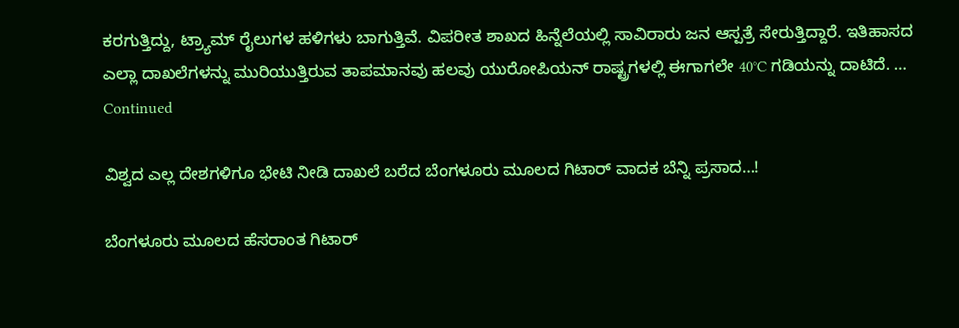ಕರಗುತ್ತಿದ್ದು, ಟ್ರ್ಯಾಮ್ ರೈಲುಗಳ ಹಳಿಗಳು ಬಾಗುತ್ತಿವೆ. ವಿಪರೀತ ಶಾಖದ ಹಿನ್ನೆಲೆಯಲ್ಲಿ ಸಾವಿರಾರು ಜನ ಆಸ್ಪತ್ರೆ ಸೇರುತ್ತಿದ್ದಾರೆ. ಇತಿಹಾಸದ ಎಲ್ಲಾ ದಾಖಲೆಗಳನ್ನು ಮುರಿಯುತ್ತಿರುವ ತಾಪಮಾನವು ಹಲವು ಯುರೋಪಿಯನ್ ರಾಷ್ಟ್ರಗಳಲ್ಲಿ ಈಗಾಗಲೇ 40°C ಗಡಿಯನ್ನು ದಾಟಿದೆ. … Continued

ವಿಶ್ವದ ಎಲ್ಲ ದೇಶಗಳಿಗೂ ಭೇಟಿ ನೀಡಿ ದಾಖಲೆ ಬರೆದ ಬೆಂಗಳೂರು ಮೂಲದ ಗಿಟಾರ್‌ ವಾದಕ ಬೆನ್ನಿ ಪ್ರಸಾದ…!

ಬೆಂಗಳೂರು ಮೂಲದ ಹೆಸರಾಂತ ಗಿಟಾರ್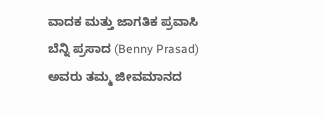ವಾದಕ ಮತ್ತು ಜಾಗತಿಕ ಪ್ರವಾಸಿ ಬೆನ್ನಿ ಪ್ರಸಾದ (Benny Prasad) ಅವರು ತಮ್ಮ ಜೀವಮಾನದ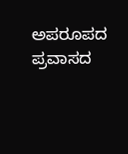ಅಪರೂಪದ ಪ್ರವಾಸದ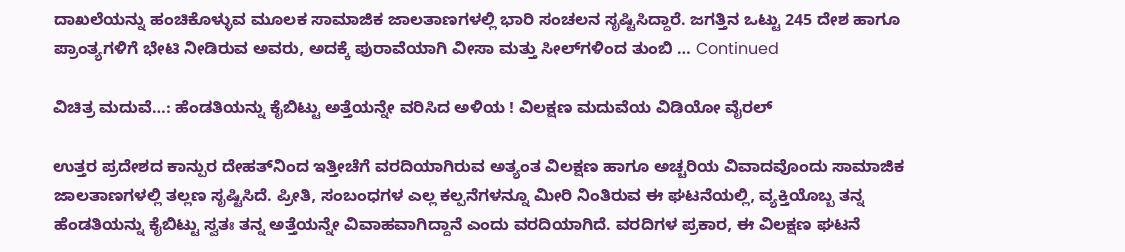ದಾಖಲೆಯನ್ನು ಹಂಚಿಕೊಳ್ಳುವ ಮೂಲಕ ಸಾಮಾಜಿಕ ಜಾಲತಾಣಗಳಲ್ಲಿ ಭಾರಿ ಸಂಚಲನ ಸೃಷ್ಟಿಸಿದ್ದಾರೆ. ಜಗತ್ತಿನ ಒಟ್ಟು 245 ದೇಶ ಹಾಗೂ ಪ್ರಾಂತ್ಯಗಳಿಗೆ ಭೇಟಿ ನೀಡಿರುವ ಅವರು, ಅದಕ್ಕೆ ಪುರಾವೆಯಾಗಿ ವೀಸಾ ಮತ್ತು ಸೀಲ್‌ಗಳಿಂದ ತುಂಬಿ … Continued

ವಿಚಿತ್ರ ಮದುವೆ…: ಹೆಂಡತಿಯನ್ನು ಕೈಬಿಟ್ಟು ಅತ್ತೆಯನ್ನೇ ವರಿಸಿದ ಅಳಿಯ ! ವಿಲಕ್ಷಣ ಮದುವೆಯ ವಿಡಿಯೋ ವೈರಲ್

ಉತ್ತರ ಪ್ರದೇಶದ ಕಾನ್ಪುರ ದೇಹತ್‌ನಿಂದ ಇತ್ತೀಚೆಗೆ ವರದಿಯಾಗಿರುವ ಅತ್ಯಂತ ವಿಲಕ್ಷಣ ಹಾಗೂ ಅಚ್ಚರಿಯ ವಿವಾದವೊಂದು ಸಾಮಾಜಿಕ ಜಾಲತಾಣಗಳಲ್ಲಿ ತಲ್ಲಣ ಸೃಷ್ಟಿಸಿದೆ. ಪ್ರೀತಿ, ಸಂಬಂಧಗಳ ಎಲ್ಲ ಕಲ್ಪನೆಗಳನ್ನೂ ಮೀರಿ ನಿಂತಿರುವ ಈ ಘಟನೆಯಲ್ಲಿ, ವ್ಯಕ್ತಿಯೊಬ್ಬ ತನ್ನ ಹೆಂಡತಿಯನ್ನು ಕೈಬಿಟ್ಟು ಸ್ವತಃ ತನ್ನ ಅತ್ತೆಯನ್ನೇ ವಿವಾಹವಾಗಿದ್ದಾನೆ ಎಂದು ವರದಿಯಾಗಿದೆ. ವರದಿಗಳ ಪ್ರಕಾರ, ಈ ವಿಲಕ್ಷಣ ಘಟನೆ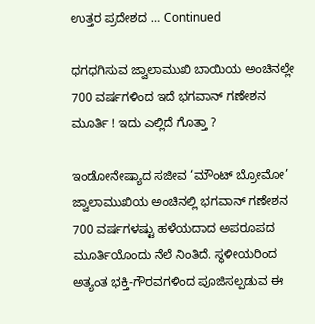ಉತ್ತರ ಪ್ರದೇಶದ … Continued

ಧಗಧಗಿಸುವ ಜ್ವಾಲಾಮುಖಿ ಬಾಯಿಯ ಅಂಚಿನಲ್ಲೇ 700 ವರ್ಷಗಳಿಂದ ಇದೆ ಭಗವಾನ್ ಗಣೇಶನ ಮೂರ್ತಿ ! ಇದು ಎಲ್ಲಿದೆ ಗೊತ್ತಾ ?

ಇಂಡೋನೇಷ್ಯಾದ ಸಜೀವ ‘ಮೌಂಟ್ ಬ್ರೋಮೋ’ ಜ್ವಾಲಾಮುಖಿಯ ಅಂಚಿನಲ್ಲಿ ಭಗವಾನ್ ಗಣೇಶನ 700 ವರ್ಷಗಳಷ್ಟು ಹಳೆಯದಾದ ಅಪರೂಪದ ಮೂರ್ತಿಯೊಂದು ನೆಲೆ ನಿಂತಿದೆ. ಸ್ಥಳೀಯರಿಂದ ಅತ್ಯಂತ ಭಕ್ತಿ-ಗೌರವಗಳಿಂದ ಪೂಜಿಸಲ್ಪಡುವ ಈ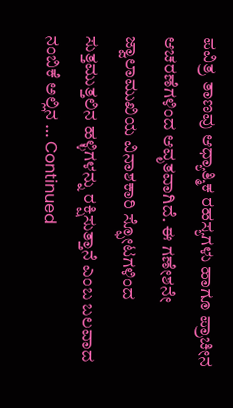ಪವಿತ್ರ ತಾಣವು ಆಧ್ಯಾತ್ಮಿಕ ರಹಸ್ಯಗಳು ಹಾಗೂ ಪ್ರಾಚೀನ ಆಚರಣೆಗಳಿಂದ ಆವೃತವಾಗಿದೆ. ಈ ಗಣೇಶನೇ ಜ್ವಾಲಾಮುಖಿಯ ವಿನಾಶಕಾರಿ ಸ್ಫೋಟಗಳಿಂದ ಸುತ್ತಮುತ್ತಲಿನ ಹಳ್ಳಿಗಳನ್ನು ರಕ್ಷಿಸುತ್ತಾನೆ ಎಂಬ ಬಲವಾದ ನಂಬಿಕೆ ಅಲ್ಲಿನ … Continued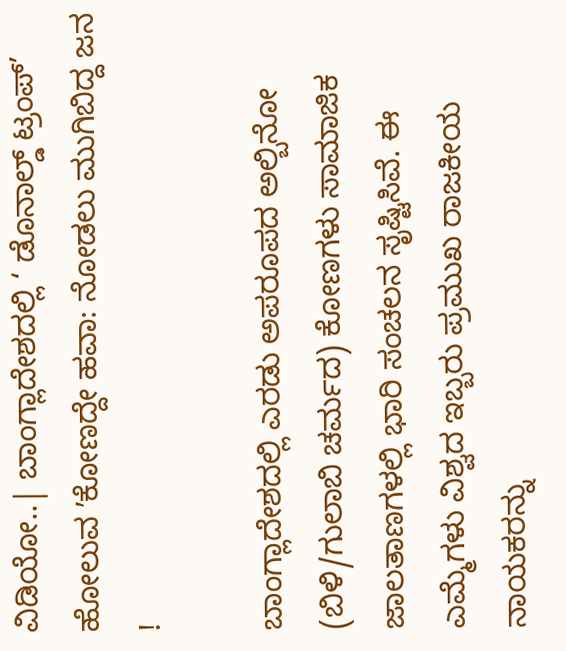ವಿಡಿಯೋ..| ಬಾಂಗ್ಲಾದೇಶದಲ್ಲಿ ‘ ಡೊನಾಲ್ಡ್ ಟ್ರಂಪ್’ ಹೋಲುವ ʼಕೋಣದ್ದೇ ಹವಾ: ನೋಡಲು ಮುಗಿಬಿದ್ದ ಜನ !

ಬಾಂಗ್ಲಾದೇಶದಲ್ಲಿ ಎರಡು ಅಪರೂಪದ ಅಲ್ಬಿನೋ (ಬಿಳಿ/ಗುಲಾಬಿ ಚರ್ಮದ) ಕೋಣಗಳು ಸಾಮಾಜಿಕ ಜಾಲತಾಣಗಳಲ್ಲಿ ಭಾರಿ ಸಂಚಲನ ಸೃಷ್ಟಿಸಿವೆ. ಈ ಎಮ್ಮೆಗಳು ವಿಶ್ವದ ಇಬ್ಬರು ಪ್ರಮುಖ ರಾಜಕೀಯ ನಾಯಕರನ್ನು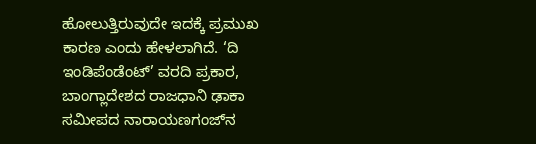ಹೋಲುತ್ತಿರುವುದೇ ಇದಕ್ಕೆ ಪ್ರಮುಖ ಕಾರಣ ಎಂದು ಹೇಳಲಾಗಿದೆ. ‘ದಿ ಇಂಡಿಪೆಂಡೆಂಟ್’ ವರದಿ ಪ್ರಕಾರ, ಬಾಂಗ್ಲಾದೇಶದ ರಾಜಧಾನಿ ಢಾಕಾ ಸಮೀಪದ ನಾರಾಯಣಗಂಜ್‌ನ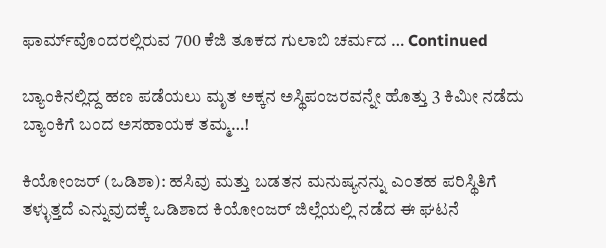ಫಾರ್ಮ್‌ವೊಂದರಲ್ಲಿರುವ 700 ಕೆಜಿ ತೂಕದ ಗುಲಾಬಿ ಚರ್ಮದ … Continued

ಬ್ಯಾಂಕಿನಲ್ಲಿದ್ದ ಹಣ ಪಡೆಯಲು ಮೃತ ಅಕ್ಕನ ಅಸ್ಥಿಪಂಜರವನ್ನೇ ಹೊತ್ತು 3 ಕಿಮೀ ನಡೆದು ಬ್ಯಾಂಕಿಗೆ ಬಂದ ಅಸಹಾಯಕ ತಮ್ಮ…!

ಕಿಯೋಂಜರ್ (ಒಡಿಶಾ): ಹಸಿವು ಮತ್ತು ಬಡತನ ಮನುಷ್ಯನನ್ನು ಎಂತಹ ಪರಿಸ್ಥಿತಿಗೆ ತಳ್ಳುತ್ತದೆ ಎನ್ನುವುದಕ್ಕೆ ಒಡಿಶಾದ ಕಿಯೋಂಜರ್ ಜಿಲ್ಲೆಯಲ್ಲಿ ನಡೆದ ಈ ಘಟನೆ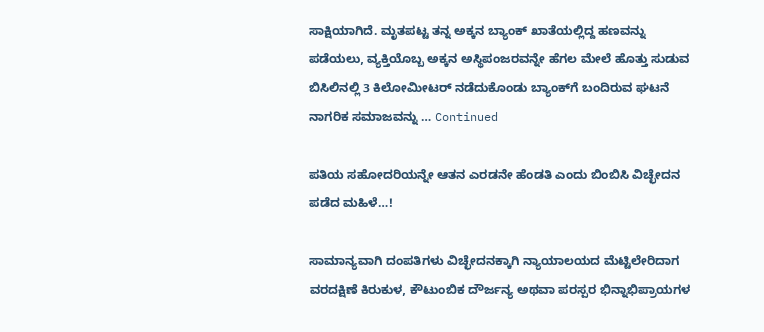ಸಾಕ್ಷಿಯಾಗಿದೆ. ಮೃತಪಟ್ಟ ತನ್ನ ಅಕ್ಕನ ಬ್ಯಾಂಕ್ ಖಾತೆಯಲ್ಲಿದ್ದ ಹಣವನ್ನು ಪಡೆಯಲು, ವ್ಯಕ್ತಿಯೊಬ್ಬ ಅಕ್ಕನ ಅಸ್ಥಿಪಂಜರವನ್ನೇ ಹೆಗಲ ಮೇಲೆ ಹೊತ್ತು ಸುಡುವ ಬಿಸಿಲಿನಲ್ಲಿ 3 ಕಿಲೋಮೀಟರ್ ನಡೆದುಕೊಂಡು ಬ್ಯಾಂಕ್‌ಗೆ ಬಂದಿರುವ ಘಟನೆ ನಾಗರಿಕ ಸಮಾಜವನ್ನು … Continued

ಪತಿಯ ಸಹೋದರಿಯನ್ನೇ ಆತನ ಎರಡನೇ ಹೆಂಡತಿ ಎಂದು ಬಿಂಬಿಸಿ ವಿಚ್ಛೇದನ ಪಡೆದ ಮಹಿಳೆ…!

ಸಾಮಾನ್ಯವಾಗಿ ದಂಪತಿಗಳು ವಿಚ್ಛೇದನಕ್ಕಾಗಿ ನ್ಯಾಯಾಲಯದ ಮೆಟ್ಟಿಲೇರಿದಾಗ ವರದಕ್ಷಿಣೆ ಕಿರುಕುಳ, ಕೌಟುಂಬಿಕ ದೌರ್ಜನ್ಯ ಅಥವಾ ಪರಸ್ಪರ ಭಿನ್ನಾಭಿಪ್ರಾಯಗಳ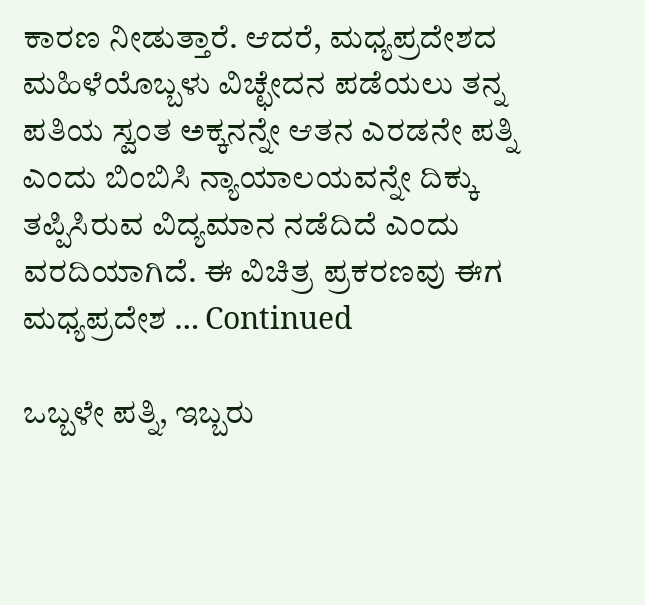ಕಾರಣ ನೀಡುತ್ತಾರೆ. ಆದರೆ, ಮಧ್ಯಪ್ರದೇಶದ ಮಹಿಳೆಯೊಬ್ಬಳು ವಿಚ್ಛೇದನ ಪಡೆಯಲು ತನ್ನ ಪತಿಯ ಸ್ವಂತ ಅಕ್ಕನನ್ನೇ ಆತನ ಎರಡನೇ ಪತ್ನಿ ಎಂದು ಬಿಂಬಿಸಿ ನ್ಯಾಯಾಲಯವನ್ನೇ ದಿಕ್ಕು ತಪ್ಪಿಸಿರುವ ವಿದ್ಯಮಾನ ನಡೆದಿದೆ ಎಂದು ವರದಿಯಾಗಿದೆ. ಈ ವಿಚಿತ್ರ ಪ್ರಕರಣವು ಈಗ ಮಧ್ಯಪ್ರದೇಶ … Continued

ಒಬ್ಬಳೇ ಪತ್ನಿ, ಇಬ್ಬರು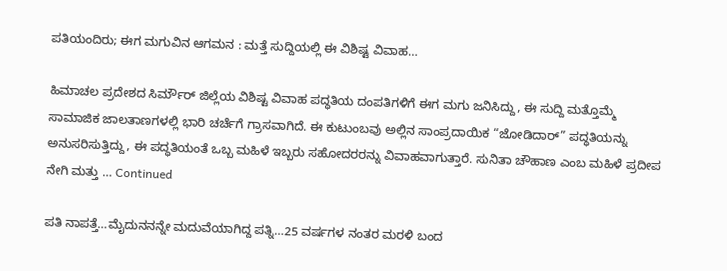ಪತಿಯಂದಿರು; ಈಗ ಮಗುವಿನ ಆಗಮನ : ಮತ್ತೆ ಸುದ್ದಿಯಲ್ಲಿ ಈ ವಿಶಿಷ್ಟ ವಿವಾಹ…

ಹಿಮಾಚಲ ಪ್ರದೇಶದ ಸಿರ್ಮೌರ್ ಜಿಲ್ಲೆಯ ವಿಶಿಷ್ಟ ವಿವಾಹ ಪದ್ಧತಿಯ ದಂಪತಿಗಳಿಗೆ ಈಗ ಮಗು ಜನಿಸಿದ್ದು, ಈ ಸುದ್ದಿ ಮತ್ತೊಮ್ಮೆ ಸಾಮಾಜಿಕ ಜಾಲತಾಣಗಳಲ್ಲಿ ಭಾರಿ ಚರ್ಚೆಗೆ ಗ್ರಾಸವಾಗಿದೆ. ಈ ಕುಟುಂಬವು ಅಲ್ಲಿನ ಸಾಂಪ್ರದಾಯಿಕ “ಜೋಡಿದಾರ್” ಪದ್ಧತಿಯನ್ನು ಅನುಸರಿಸುತ್ತಿದ್ದು, ಈ ಪದ್ಧತಿಯಂತೆ ಒಬ್ಬ ಮಹಿಳೆ ಇಬ್ಬರು ಸಹೋದರರನ್ನು ವಿವಾಹವಾಗುತ್ತಾರೆ. ಸುನಿತಾ ಚೌಹಾಣ ಎಂಬ ಮಹಿಳೆ ಪ್ರದೀಪ ನೇಗಿ ಮತ್ತು … Continued

ಪತಿ ನಾಪತ್ತೆ…ಮೈದುನನನ್ನೇ ಮದುವೆಯಾಗಿದ್ದ ಪತ್ನಿ…25 ವರ್ಷಗಳ ನಂತರ ಮರಳಿ ಬಂದ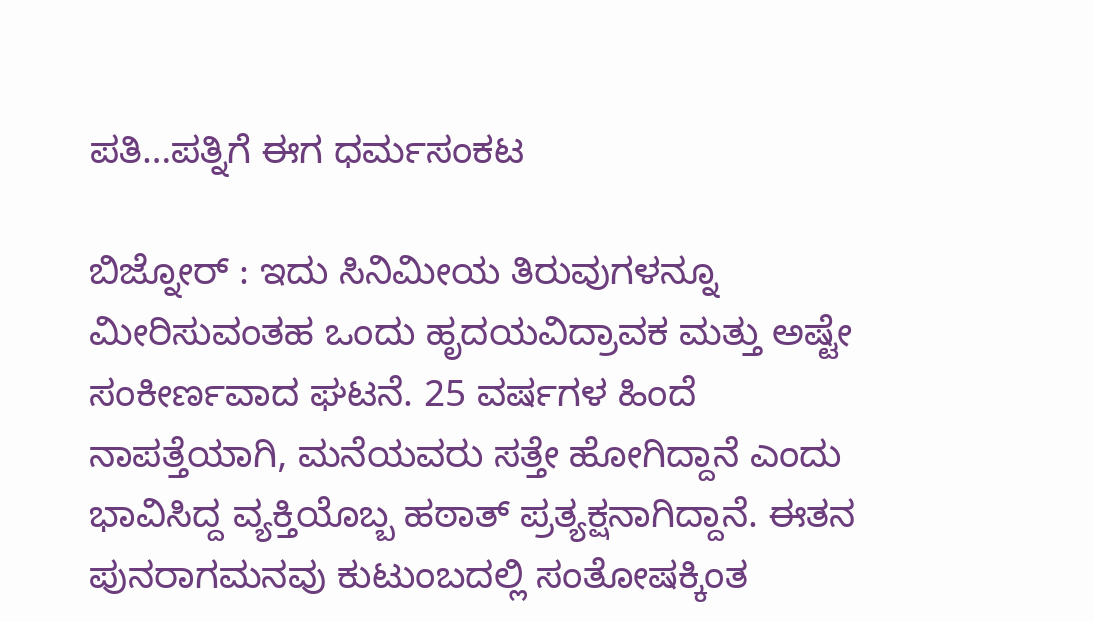ಪತಿ…ಪತ್ನಿಗೆ ಈಗ ಧರ್ಮಸಂಕಟ

ಬಿಜ್ನೋರ್ : ಇದು ಸಿನಿಮೀಯ ತಿರುವುಗಳನ್ನೂ ಮೀರಿಸುವಂತಹ ಒಂದು ಹೃದಯವಿದ್ರಾವಕ ಮತ್ತು ಅಷ್ಟೇ ಸಂಕೀರ್ಣವಾದ ಘಟನೆ. 25 ವರ್ಷಗಳ ಹಿಂದೆ ನಾಪತ್ತೆಯಾಗಿ, ಮನೆಯವರು ಸತ್ತೇ ಹೋಗಿದ್ದಾನೆ ಎಂದು ಭಾವಿಸಿದ್ದ ವ್ಯಕ್ತಿಯೊಬ್ಬ ಹಠಾತ್ ಪ್ರತ್ಯಕ್ಷನಾಗಿದ್ದಾನೆ. ಈತನ ಪುನರಾಗಮನವು ಕುಟುಂಬದಲ್ಲಿ ಸಂತೋಷಕ್ಕಿಂತ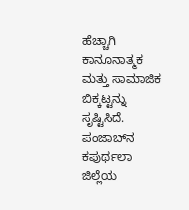ಹೆಚ್ಚಾಗಿ ಕಾನೂನಾತ್ಮಕ ಮತ್ತು ಸಾಮಾಜಿಕ ಬಿಕ್ಕಟ್ಟನ್ನು ಸೃಷ್ಟಿಸಿದೆ. ಪಂಜಾಬ್‌ನ ಕಪುರ್ಥಲಾ ಜಿಲ್ಲೆಯ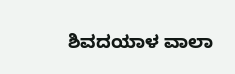ಶಿವದಯಾಳ ವಾಲಾ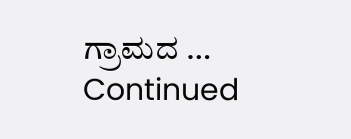ಗ್ರಾಮದ … Continued